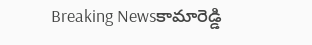Breaking Newsకామారెడ్డి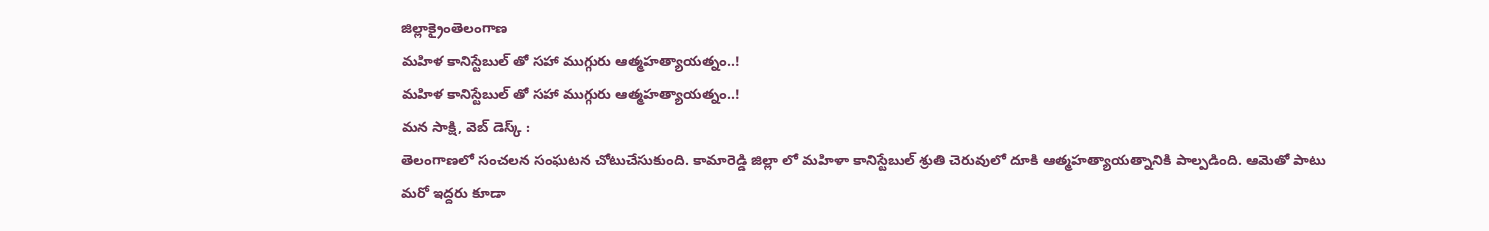జిల్లాక్రైంతెలంగాణ
మహిళ కానిస్టేబుల్ తో సహా ముగ్గురు ఆత్మహత్యాయత్నం..!
మహిళ కానిస్టేబుల్ తో సహా ముగ్గురు ఆత్మహత్యాయత్నం..!
మన సాక్షి, వెబ్ డెస్క్ :
తెలంగాణలో సంచలన సంఘటన చోటుచేసుకుంది. కామారెడ్డి జిల్లా లో మహిళా కానిస్టేబుల్ శ్రుతి చెరువులో దూకి ఆత్మహత్యాయత్నానికి పాల్పడింది. ఆమెతో పాటు మరో ఇద్దరు కూడా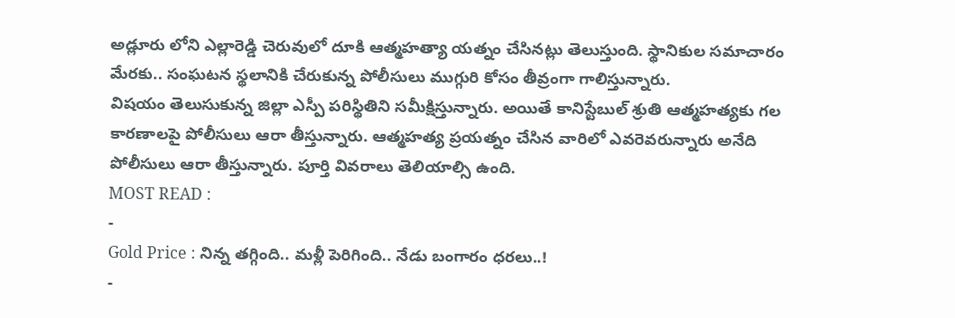అడ్లూరు లోని ఎల్లారెడ్డి చెరువులో దూకి ఆత్మహత్యా యత్నం చేసినట్లు తెలుస్తుంది. స్థానికుల సమాచారం మేరకు.. సంఘటన స్థలానికి చేరుకున్న పోలీసులు ముగ్గురి కోసం తీవ్రంగా గాలిస్తున్నారు.
విషయం తెలుసుకున్న జిల్లా ఎస్పీ పరిస్థితిని సమీక్షిస్తున్నారు. అయితే కానిస్టేబుల్ శ్రుతి ఆత్మహత్యకు గల కారణాలపై పోలీసులు ఆరా తీస్తున్నారు. ఆత్మహత్య ప్రయత్నం చేసిన వారిలో ఎవరెవరున్నారు అనేది పోలీసులు ఆరా తీస్తున్నారు. పూర్తి వివరాలు తెలియాల్సి ఉంది.
MOST READ :
-
Gold Price : నిన్న తగ్గింది.. మళ్లీ పెరిగింది.. నేడు బంగారం ధరలు..!
-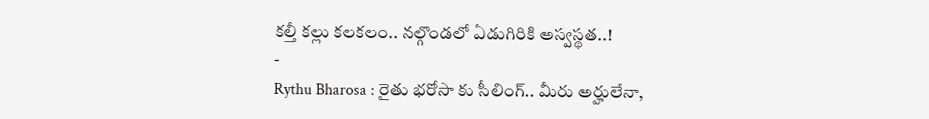కల్తీ కల్లు కలకలం.. నల్గొండలో ఏడుగిరికి అస్వస్థత..!
-
Rythu Bharosa : రైతు భరోసా కు సీలింగ్.. మీరు అర్హులేనా,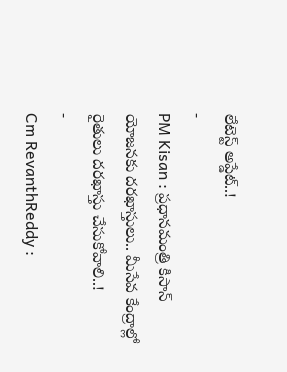లేటెస్ట్ అప్డేట్..!
-
PM Kisan : ప్రధానమంత్రి కిసాన్ యోజనకు దరఖాస్తులు.. మీసేవ కేంద్రాల్లో రైతులు దరఖాస్తు చేసుకోవాలి..!
-
Cm RevanthReddy :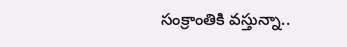సంక్రాంతికి వస్తున్నా..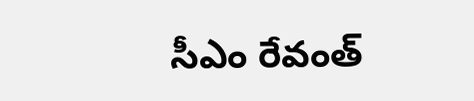సీఎం రేవంత్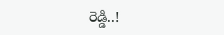రెడ్డి..!